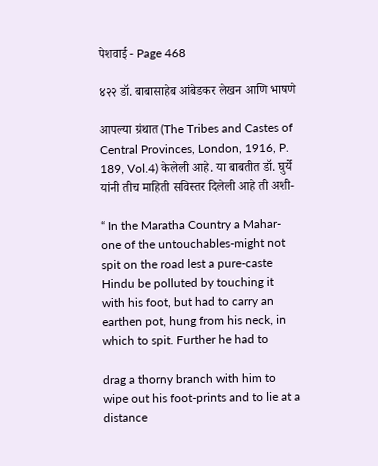पेशवाई - Page 468

४२२ डॉ. बाबासाहेब आंबेडकर लेखन आणि भाषणे

आपल्या ग्रंथात (The Tribes and Castes of Central Provinces, London, 1916, P. 189, Vol.4) केलेली आहे. या बाबतीत डॉ. घुर्ये यांनी तीच माहिती सविस्तर दिलेली आहे ती अशी-

“ In the Maratha Country a Mahar-one of the untouchables-might not spit on the road lest a pure-caste Hindu be polluted by touching it with his foot, but had to carry an earthen pot, hung from his neck, in which to spit. Further he had to

drag a thorny branch with him to wipe out his foot-prints and to lie at a distance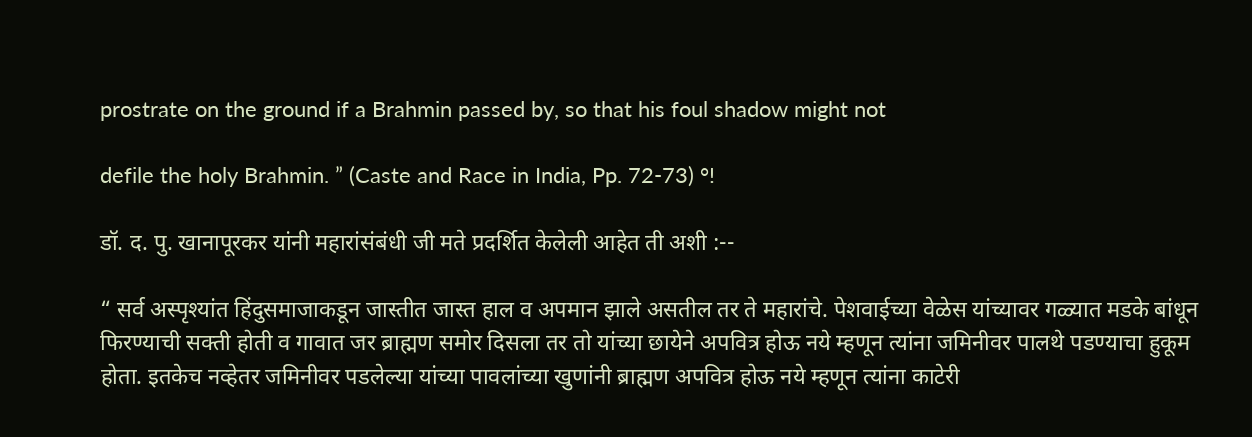prostrate on the ground if a Brahmin passed by, so that his foul shadow might not

defile the holy Brahmin. ” (Caste and Race in India, Pp. 72-73) °!

डॉ. द. पु. खानापूरकर यांनी महारांसंबंधी जी मते प्रदर्शित केलेली आहेत ती अशी :--

“ सर्व अस्पृश्यांत हिंदुसमाजाकडून जास्तीत जास्त हाल व अपमान झाले असतील तर ते महारांचे. पेशवाईच्या वेळेस यांच्यावर गळ्यात मडके बांधून फिरण्याची सक्ती होती व गावात जर ब्राह्मण समोर दिसला तर तो यांच्या छायेने अपवित्र होऊ नये म्हणून त्यांना जमिनीवर पालथे पडण्याचा हुकूम होता. इतकेच नव्हेतर जमिनीवर पडलेल्या यांच्या पावलांच्या खुणांनी ब्राह्मण अपवित्र होऊ नये म्हणून त्यांना काटेरी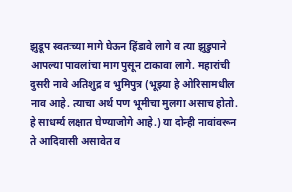झुडूप स्वतःच्या मागे घेऊन हिंडावे लागे व त्या झुडुपाने आपल्या पावलांचा माग पुसून टाकावा लागे. महारांची दुसरी नावे अतिशुद्र व भुमिपुत्र (भूझ्या हे ओरिसामधील नाव आहे. त्याचा अर्थ पण भूमीचा मुलगा असाच होतो. हे साधर्म्य लक्षात घेण्याजोगे आहे.) या दोन्ही नावांवरून ते आदिवासी असावेत व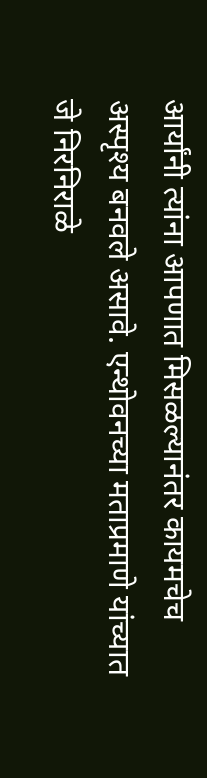आर्यांनी त्यांना आपणात मिसळल्यानंतर कायमचेच अस्पृश्य बनवले असावे. एन्थोवनच्या मताप्रमाणे यांच्यात जे निरनिराळे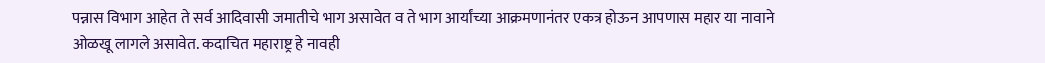पन्नास विभाग आहेत ते सर्व आदिवासी जमातीचे भाग असावेत व ते भाग आर्यांच्या आक्रमणानंतर एकत्र होऊन आपणास महार या नावाने ओळखू लागले असावेत. कदाचित महाराष्ट्र हे नावही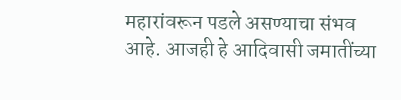महारांवरून पडले असण्याचा संभव आहे. आजही हे आदिवासी जमातींच्या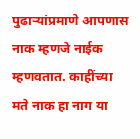पुढाऱ्यांप्रमाणे आपणास नाक म्हणजे नाईक म्हणवतात. काहींच्या मते नाक हा नाग या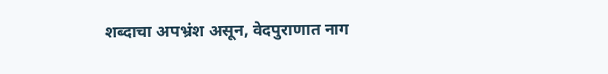शब्दाचा अपभ्रंश असून, वेदपुराणात नाग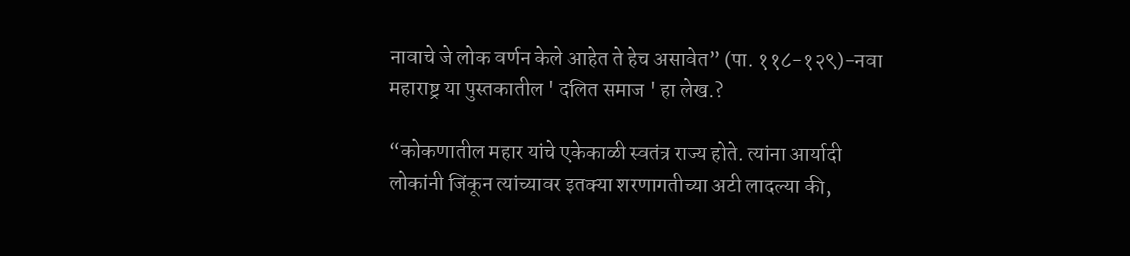नावाचे जे लोक वर्णन केले आहेत ते हेच असावेत” (पा. ११८-१२९)-नवा महाराष्ट्र या पुस्तकातील ' दलित समाज ' हा लेख.?

“कोकणातील महार यांचे एकेकाळी स्वतंत्र राज्य होते. त्यांना आर्यादी लोकांनी जिंकून त्यांच्यावर इतक्या शरणागतीच्या अटी लादल्या की,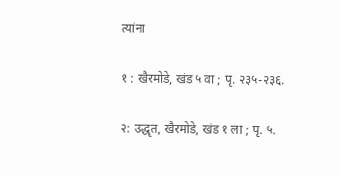त्यांना

१ : खैरमोडे, खंड ५ वा ; पृ. २३५-२३६.

२: उद्धृत, खैरमोडे, खंड १ ला ; पृ. ५.